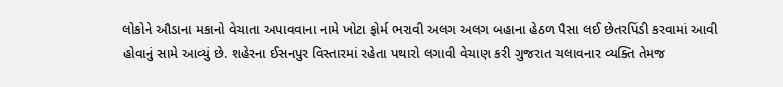લોકોને ઔડાના મકાનો વેચાતા અપાવવાના નામે ખોટા ફોર્મ ભરાવી અલગ અલગ બહાના હેઠળ પૈસા લઈ છેતરપિંડી કરવામાં આવી હોવાનું સામે આવ્યું છે. શહેરના ઈસનપુર વિસ્તારમાં રહેતા પથારો લગાવી વેચાણ કરી ગુજરાત ચલાવનાર વ્યક્તિ તેમજ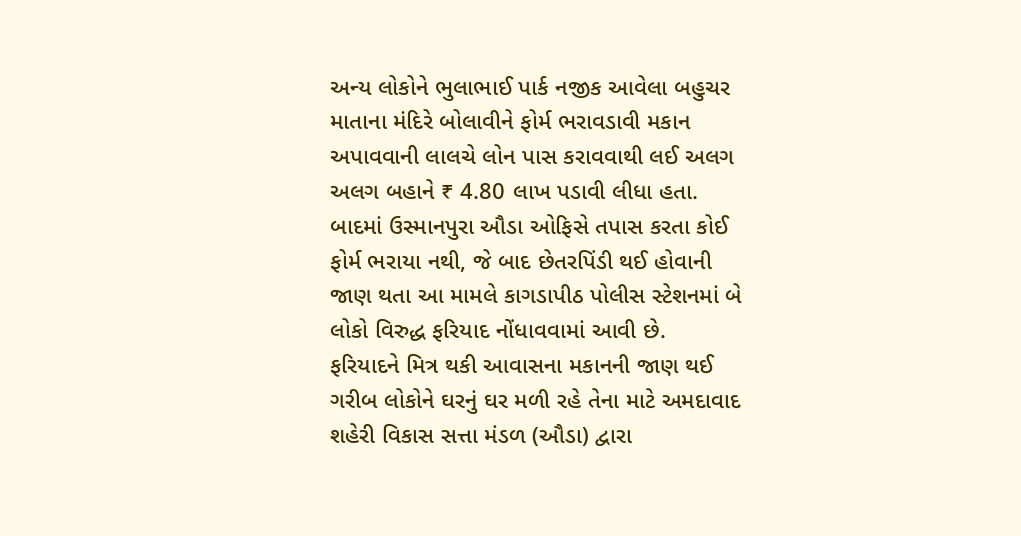અન્ય લોકોને ભુલાભાઈ પાર્ક નજીક આવેલા બહુચર માતાના મંદિરે બોલાવીને ફોર્મ ભરાવડાવી મકાન અપાવવાની લાલચે લોન પાસ કરાવવાથી લઈ અલગ અલગ બહાને ₹ 4.80 લાખ પડાવી લીધા હતા.
બાદમાં ઉસ્માનપુરા ઔડા ઓફિસે તપાસ કરતા કોઈ ફોર્મ ભરાયા નથી, જે બાદ છેતરપિંડી થઈ હોવાની જાણ થતા આ મામલે કાગડાપીઠ પોલીસ સ્ટેશનમાં બે લોકો વિરુદ્ધ ફરિયાદ નોંધાવવામાં આવી છે.
ફરિયાદને મિત્ર થકી આવાસના મકાનની જાણ થઈ ગરીબ લોકોને ઘરનું ઘર મળી રહે તેના માટે અમદાવાદ શહેરી વિકાસ સત્તા મંડળ (ઔડા) દ્વારા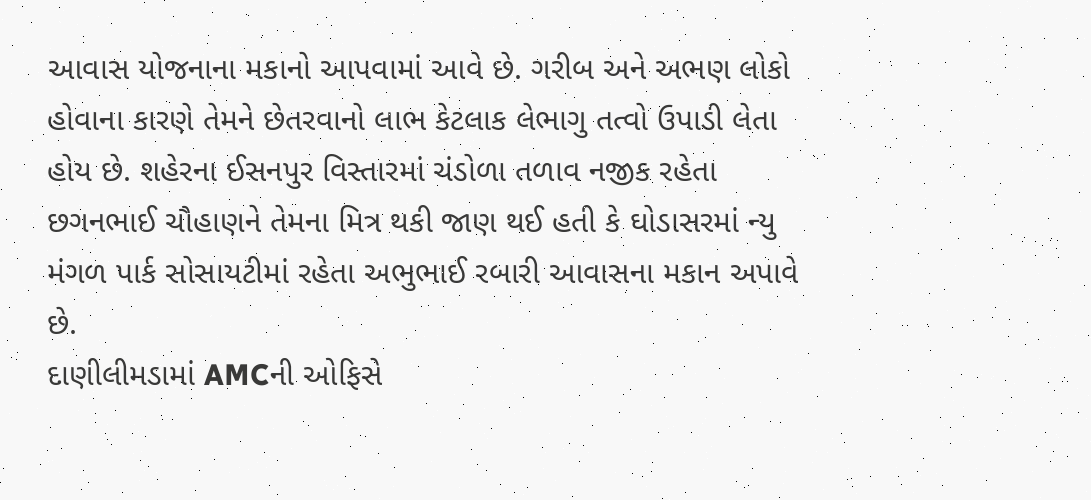આવાસ યોજનાના મકાનો આપવામાં આવે છે. ગરીબ અને અભણ લોકો હોવાના કારણે તેમને છેતરવાનો લાભ કેટલાક લેભાગુ તત્વો ઉપાડી લેતા હોય છે. શહેરના ઈસનપુર વિસ્તારમાં ચંડોળા તળાવ નજીક રહેતા છગનભાઈ ચૌહાણને તેમના મિત્ર થકી જાણ થઈ હતી કે ઘોડાસરમાં ન્યુ મંગળ પાર્ક સોસાયટીમાં રહેતા અભુભાઈ રબારી આવાસના મકાન અપાવે છે.
દાણીલીમડામાં AMCની ઓફિસે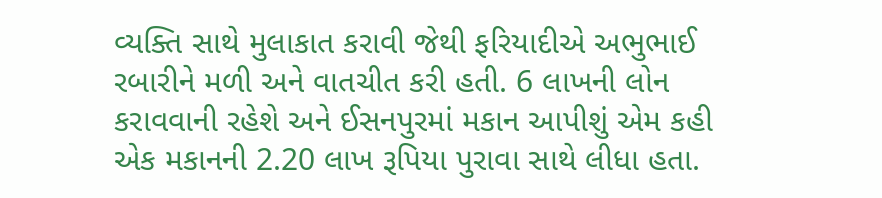વ્યક્તિ સાથે મુલાકાત કરાવી જેથી ફરિયાદીએ અભુભાઈ રબારીને મળી અને વાતચીત કરી હતી. 6 લાખની લોન કરાવવાની રહેશે અને ઈસનપુરમાં મકાન આપીશું એમ કહી એક મકાનની 2.20 લાખ રૂપિયા પુરાવા સાથે લીધા હતા.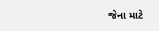જેના માટે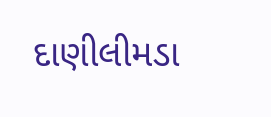દાણીલીમડા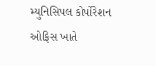મ્યુનિસિપલ કોર્પોરેશન ઓફિસ ખાતે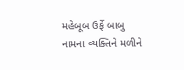મહેબૂબ ઉર્ફે બાબુ નામના વ્યક્તિને મળીને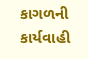કાગળની કાર્યવાહી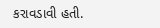કરાવડાવી હતી.